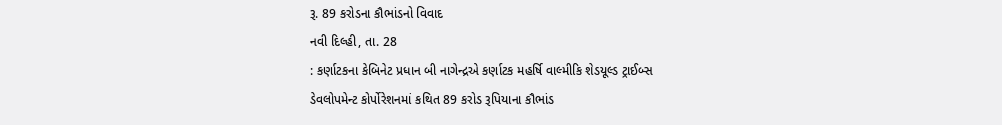રૂ. 89 કરોડના કૌભાંડનો વિવાદ
નવી દિલ્હી, તા. 28
: કર્ણાટકના કેબિનેટ પ્રધાન બી નાગેન્દ્રએ કર્ણાટક મહર્ષિ વાલ્મીકિ શેડયૂલ્ડ ટ્રાઈબ્સ
ડેવલોપમેન્ટ કોર્પોરેશનમાં કથિત 89 કરોડ રૂપિયાના કૌભાંડ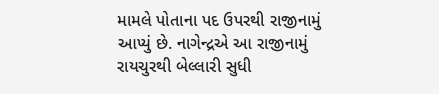મામલે પોતાના પદ ઉપરથી રાજીનામું
આપ્યું છે. નાગેન્દ્રએ આ રાજીનામું રાયચુરથી બેલ્લારી સુધી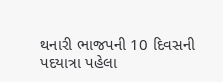થનારી ભાજપની 10 દિવસની
પદયાત્રા પહેલા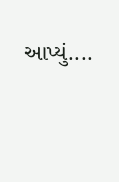આપ્યું....